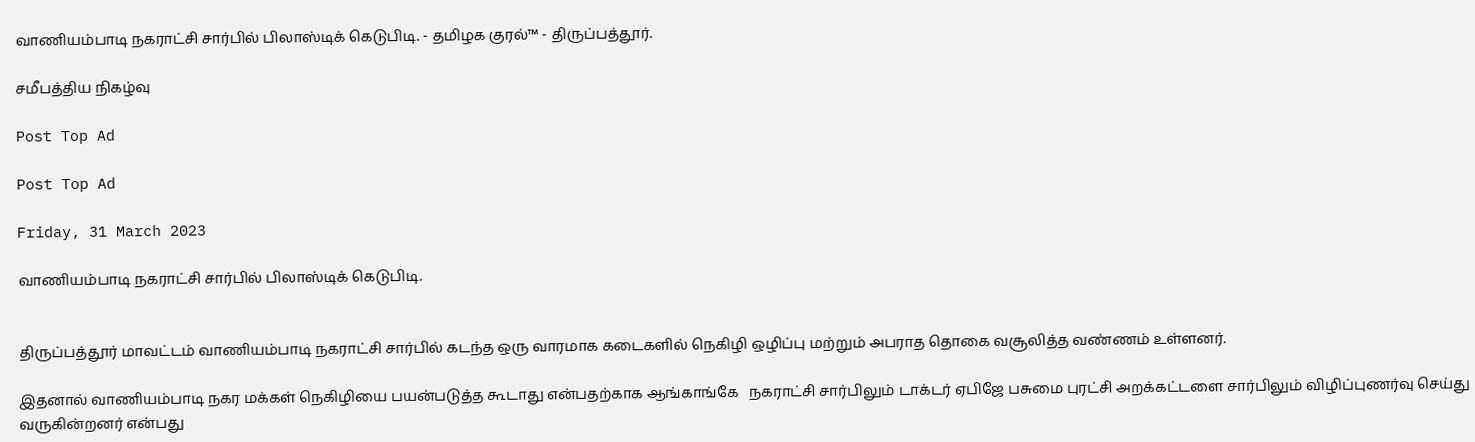வாணியம்பாடி நகராட்சி சார்பில் பிலாஸ்டிக் கெடுபிடி. - தமிழக குரல்™ - திருப்பத்தூர்.

சமீபத்திய நிகழ்வு

Post Top Ad

Post Top Ad

Friday, 31 March 2023

வாணியம்பாடி நகராட்சி சார்பில் பிலாஸ்டிக் கெடுபிடி.


திருப்பத்தூர் மாவட்டம் வாணியம்பாடி நகராட்சி சார்பில் கடந்த ஒரு வாரமாக கடைகளில் நெகிழி ஒழிப்பு மற்றும் அபராத தொகை வசூலித்த வண்ணம் உள்ளனர்.

இதனால் வாணியம்பாடி நகர மக்கள் நெகிழியை பயன்படுத்த கூடாது என்பதற்காக ஆங்காங்கே   நகராட்சி சார்பிலும் டாக்டர் ஏபிஜே பசுமை புரட்சி அறக்கட்டளை சார்பிலும் விழிப்புணர்வு செய்து வருகின்றனர் என்பது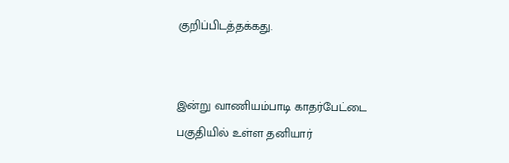குறிப்பிடத்தக்கது.


இன்று வாணியம்பாடி காதர்பேட்டை பகுதியில் உள்ள தனியார்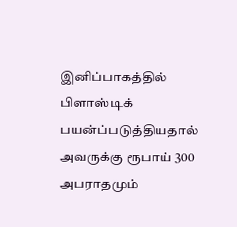இனிப்பாகத்தில் பிளாஸ்டிக் பயன்ப்படுத்தியதால் அவருக்கு ரூபாய் 300 அபராதமும்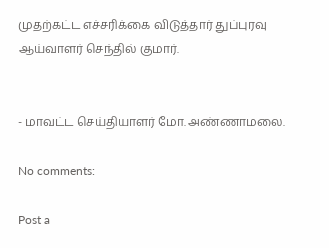முதற்கட்ட எச்சரிக்கை விடுத்தார் துப்புரவு ஆய்வாளர் செந்தில் குமார்.


- மாவட்ட செய்தியாளர் மோ. அண்ணாமலை.

No comments:

Post a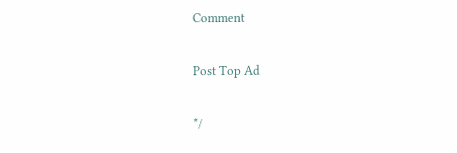Comment

Post Top Ad

*/